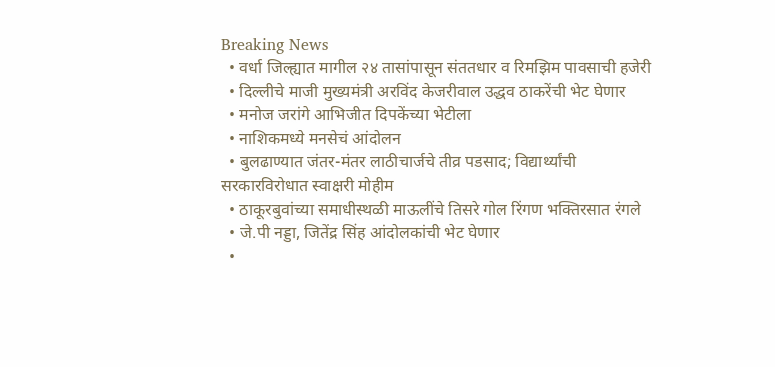Breaking News
  • वर्धा जिल्ह्यात मागील २४ तासांपासून संततधार व रिमझिम पावसाची हजेरी
  • दिल्लीचे माजी मुख्यमंत्री अरविंद केजरीवाल उद्धव ठाकरेंची भेट घेणार
  • मनोज जरांगे आभिजीत दिपकेंच्या भेटीला
  • नाशिकमध्ये मनसेचं आंदोलन
  • बुलढाण्यात जंतर-मंतर लाठीचार्जचे तीव्र पडसाद; विद्यार्थ्यांची सरकारविरोधात स्वाक्षरी मोहीम
  • ठाकूरबुवांच्या समाधीस्थळी माऊलींचे तिसरे गोल रिंगण भक्तिरसात रंगले
  • जे.पी नड्डा, जितेंद्र सिंह आंदोलकांची भेट घेणार
  •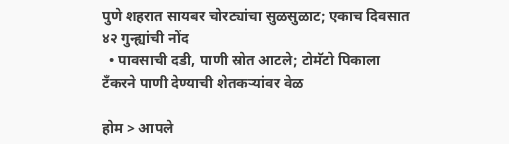पुणे शहरात सायबर चोरट्यांचा सुळसुळाट; एकाच दिवसात ४२ गुन्ह्यांची नोंद
  • पावसाची दडी, पाणी स्रोत आटले; टोमॅटो पिकाला टँकरने पाणी देण्याची शेतकऱ्यांवर वेळ

होम > आपले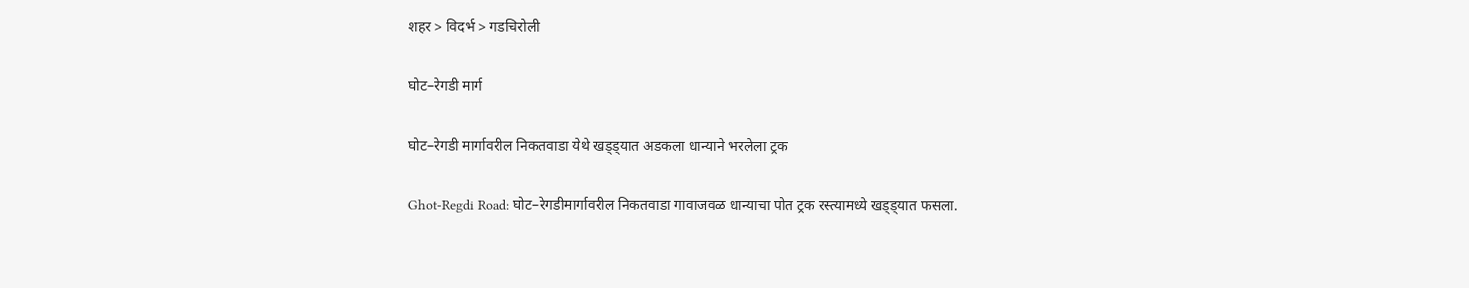शहर > विदर्भ > गडचिरोली

घोट–रेगडी मार्ग

घोट–रेगडी मार्गावरील निकतवाडा येथे खड्ड्यात अडकला धान्याने भरलेला ट्रक

Ghot-Regdi Road: घोट–रेगडीमार्गावरील निकतवाडा गावाजवळ धान्याचा पोत ट्रक रस्त्यामध्ये खड्ड्यात फसला.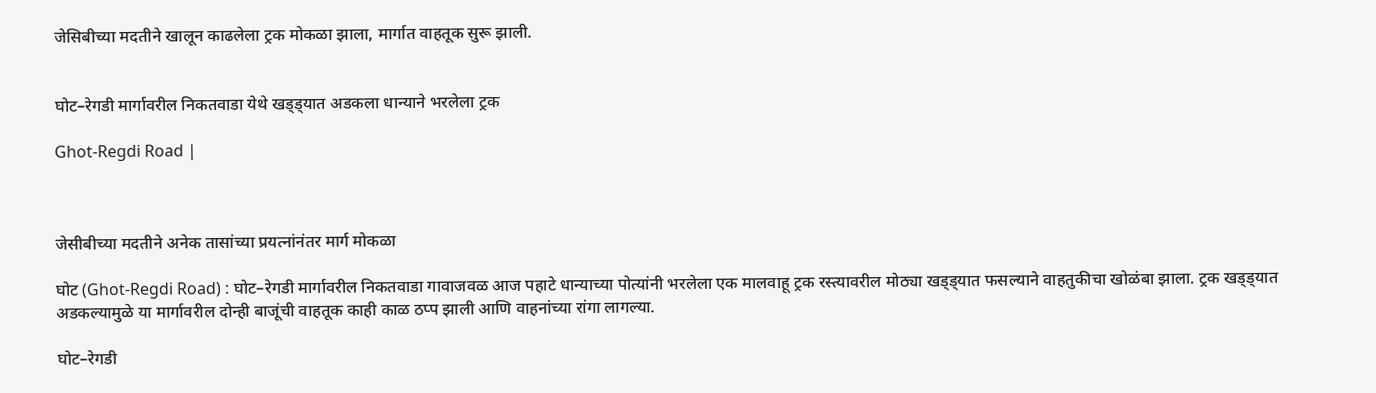जेसिबीच्या मदतीने खालून काढलेला ट्रक मोकळा झाला, मार्गात वाहतूक सुरू झाली.


घोट–रेगडी मार्गावरील निकतवाडा येथे खड्ड्यात अडकला धान्याने भरलेला ट्रक

Ghot-Regdi Road |



जेसीबीच्या मदतीने अनेक तासांच्या प्रयत्नांनंतर मार्ग मोकळा

घोट (Ghot-Regdi Road) : घोट–रेगडी मार्गावरील निकतवाडा गावाजवळ आज पहाटे धान्याच्या पोत्यांनी भरलेला एक मालवाहू ट्रक रस्त्यावरील मोठ्या खड्ड्यात फसल्याने वाहतुकीचा खोळंबा झाला. ट्रक खड्ड्यात अडकल्यामुळे या मार्गावरील दोन्ही बाजूंची वाहतूक काही काळ ठप्प झाली आणि वाहनांच्या रांगा लागल्या.

घोट–रेगडी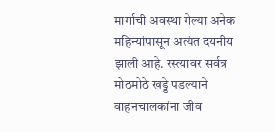मार्गाची अवस्था गेल्या अनेक महिन्यांपासून अत्यंत दयनीय झाली आहे. रस्त्यावर सर्वत्र मोठमोठे खड्डे पडल्याने वाहनचालकांना जीव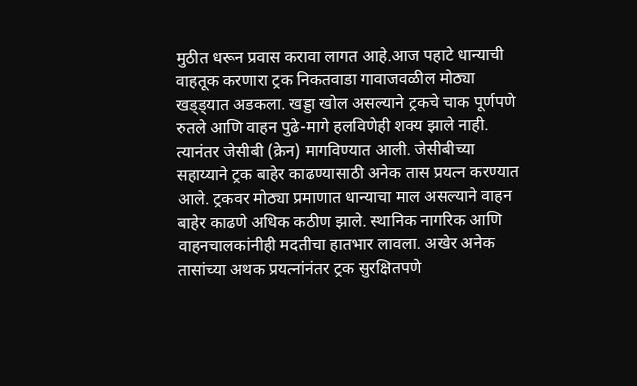मुठीत धरून प्रवास करावा लागत आहे.आज पहाटे धान्याची वाहतूक करणारा ट्रक निकतवाडा गावाजवळील मोठ्या खड्ड्यात अडकला. खड्डा खोल असल्याने ट्रकचे चाक पूर्णपणे रुतले आणि वाहन पुढे-मागे हलविणेही शक्य झाले नाही. त्यानंतर जेसीबी (क्रेन) मागविण्यात आली. जेसीबीच्या सहाय्याने ट्रक बाहेर काढण्यासाठी अनेक तास प्रयत्न करण्यात आले. ट्रकवर मोठ्या प्रमाणात धान्याचा माल असल्याने वाहन बाहेर काढणे अधिक कठीण झाले. स्थानिक नागरिक आणि वाहनचालकांनीही मदतीचा हातभार लावला. अखेर अनेक तासांच्या अथक प्रयत्नांनंतर ट्रक सुरक्षितपणे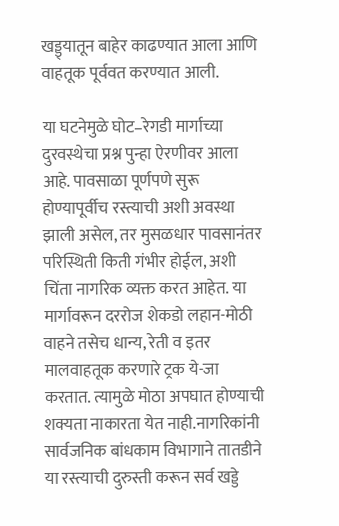खड्ड्यातून बाहेर काढण्यात आला आणि वाहतूक पूर्ववत करण्यात आली.

या घटनेमुळे घोट–रेगडी मार्गाच्या दुरवस्थेचा प्रश्न पुन्हा ऐरणीवर आला आहे. पावसाळा पूर्णपणे सुरू होण्यापूर्वीच रस्त्याची अशी अवस्था झाली असेल, तर मुसळधार पावसानंतर परिस्थिती किती गंभीर होईल, अशी चिंता नागरिक व्यक्त करत आहेत. या मार्गावरून दररोज शेकडो लहान-मोठी वाहने तसेच धान्य, रेती व इतर मालवाहतूक करणारे ट्रक ये-जा करतात. त्यामुळे मोठा अपघात होण्याची शक्यता नाकारता येत नाही.नागरिकांनी सार्वजनिक बांधकाम विभागाने तातडीने या रस्त्याची दुरुस्ती करून सर्व खड्डे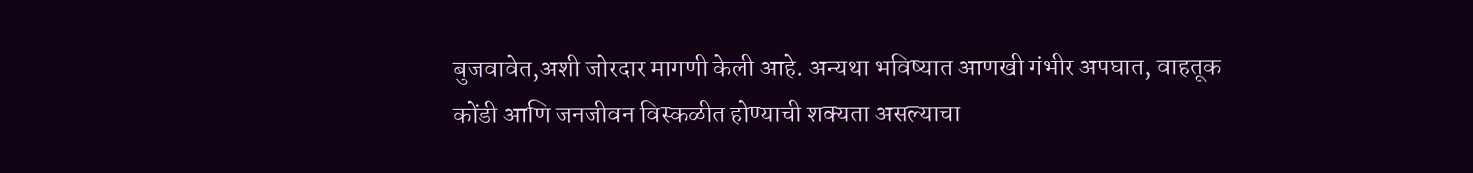बुजवावेत,अशी जोरदार मागणी केली आहे. अन्यथा भविष्यात आणखी गंभीर अपघात, वाहतूक कोंडी आणि जनजीवन विस्कळीत होण्याची शक्यता असल्याचा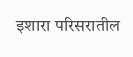इशारा परिसरातील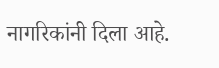नागरिकांनी दिला आहे.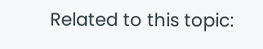Related to this topic: